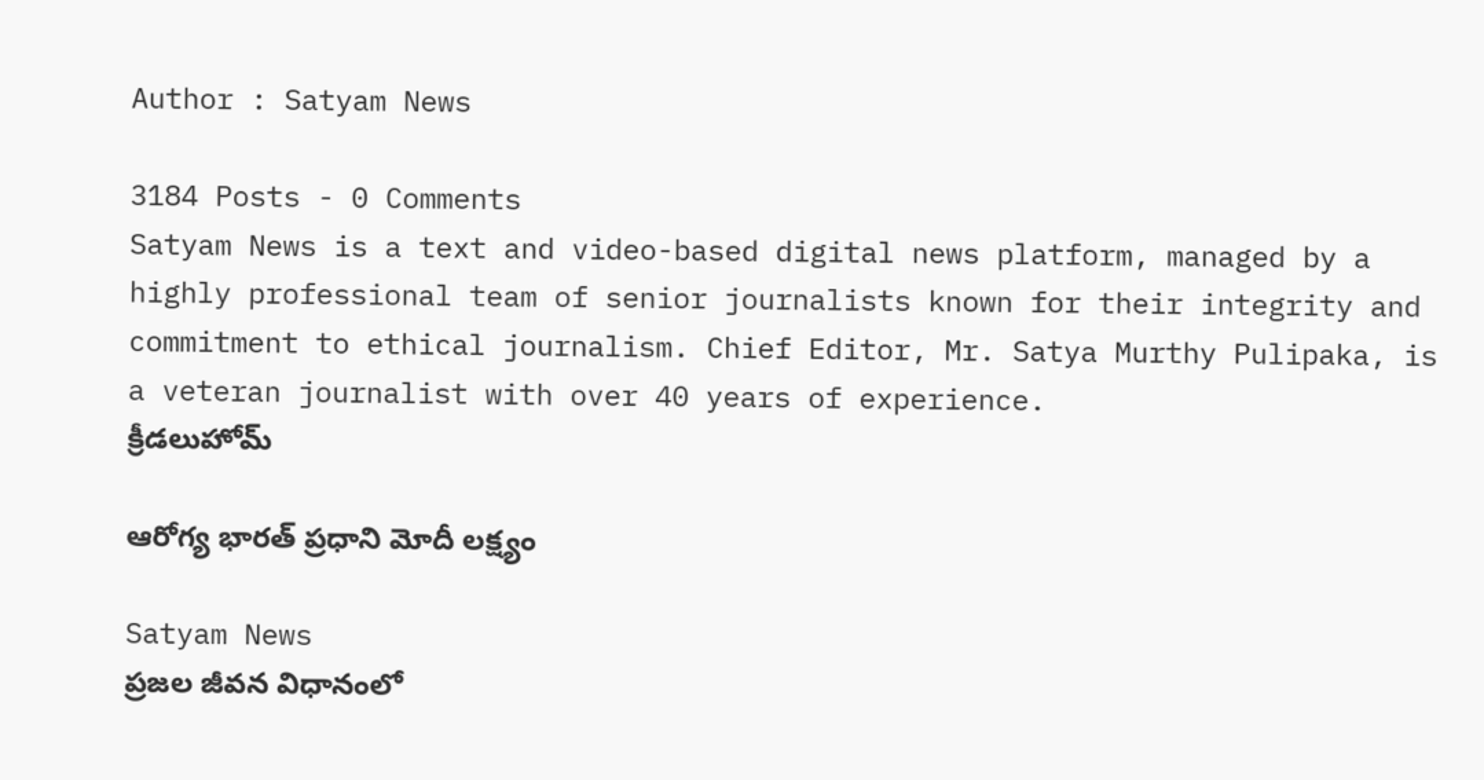Author : Satyam News

3184 Posts - 0 Comments
Satyam News is a text and video-based digital news platform, managed by a highly professional team of senior journalists known for their integrity and commitment to ethical journalism. Chief Editor, Mr. Satya Murthy Pulipaka, is a veteran journalist with over 40 years of experience.
క్రీడలుహోమ్

ఆరోగ్య భారత్ ప్రధాని మోదీ లక్ష్యం

Satyam News
ప్రజల జీవన విధానంలో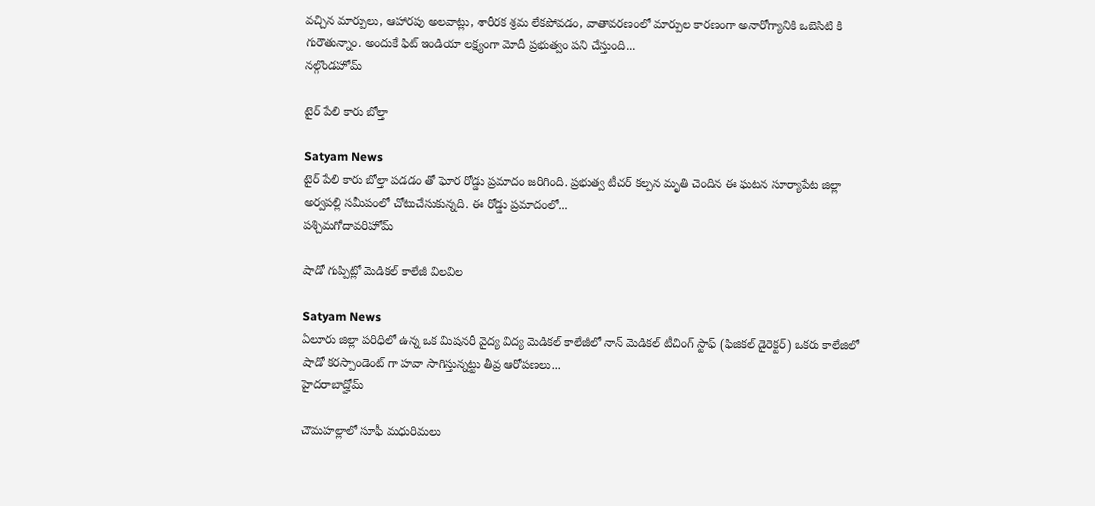వచ్చిన మార్పులు, ఆహారపు అలవాట్లు, శారీరక శ్రమ లేకపోవడం, వాతావరణంలో మార్పుల కారణంగా అనారోగ్యానికి ఒబెసిటి కి గురౌతున్నాం. అందుకే ఫిట్ ఇండియా లక్ష్యంగా మోదీ ప్రభుత్వం పని చేస్తుంది...
నల్గొండహోమ్

టైర్ పేలి కారు బోల్తా

Satyam News
టైర్ పేలి కారు బోల్తా పడడం తో ఘోర రోడ్డు ప్రమాదం జరిగింది. ప్రభుత్వ టీచర్ కల్పన మృతి చెందిన ఈ ఘటన సూర్యాపేట జిల్లా అర్వపల్లి సమీపంలో చోటుచేసుకున్నది. ఈ రోడ్డు ప్రమాదంలో...
పశ్చిమగోదావరిహోమ్

షాడో గుప్పిట్లో మెడికల్ కాలేజీ విలవిల

Satyam News
ఏలూరు జిల్లా పరిధిలో ఉన్న ఒక మిషనరీ వైద్య విద్య మెడికల్ కాలేజీలో నాన్ మెడికల్ టీచింగ్ స్టాఫ్ (ఫిజికల్ డైరెక్టర్) ఒకరు కాలేజిలో షాడో కరస్పాండెంట్ గా హవా సాగిస్తున్నట్టు తీవ్ర ఆరోపణలు...
హైదరాబాద్హోమ్

చౌమహల్లాలో సూఫీ మధురిమలు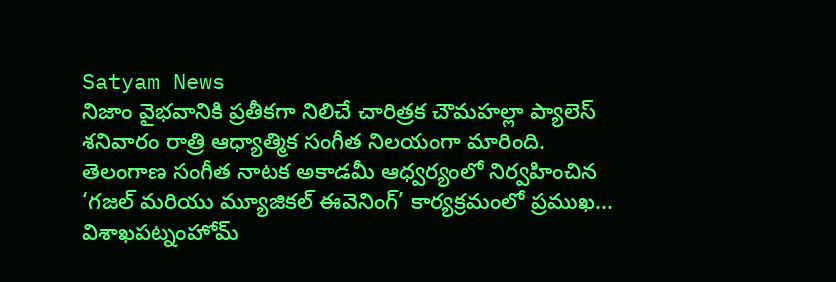Satyam News
నిజాం వైభవానికి ప్రతీకగా నిలిచే చారిత్రక చౌమహల్లా ప్యాలెస్ శనివారం రాత్రి ఆధ్యాత్మిక సంగీత నిలయంగా మారింది. తెలంగాణ సంగీత నాటక అకాడమీ ఆధ్వర్యంలో నిర్వహించిన ‘గజల్ మరియు మ్యూజికల్ ఈవెనింగ్’ కార్యక్రమంలో ప్రముఖ...
విశాఖపట్నంహోమ్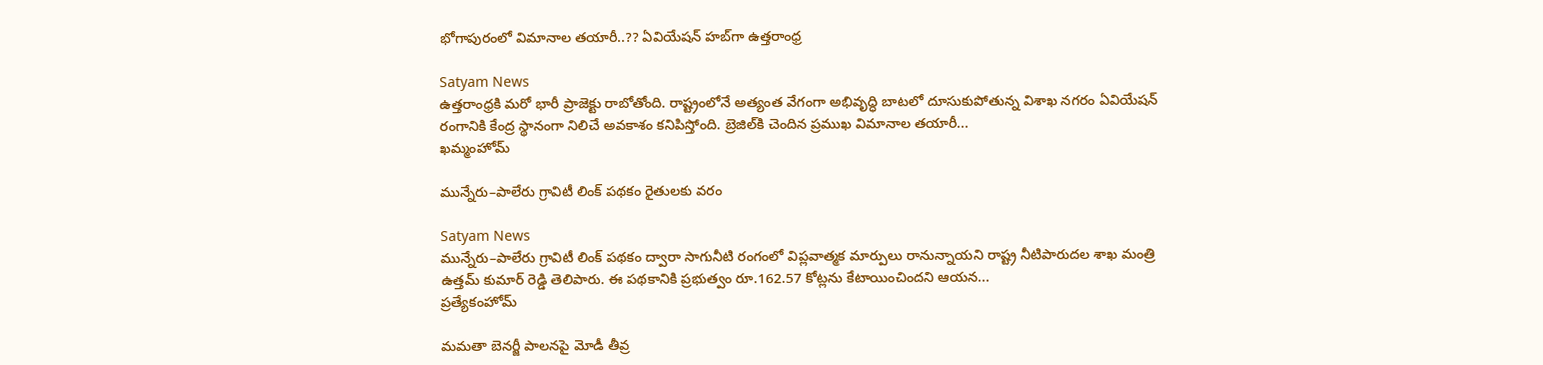భోగాపురంలో విమానాల తయారీ..?? ఏవియేషన్‌ హబ్‌గా ఉత్తరాంధ్ర

Satyam News
ఉత్తరాంధ్రకి మరో భారీ ప్రాజెక్టు రాబోతోంది. రాష్ట్రంలోనే అత్యంత వేగంగా అభివృద్ధి బాటలో దూసుకుపోతున్న విశాఖ నగరం ఏవియేషన్‌ రంగానికి కేంద్ర స్థానంగా నిలిచే అవకాశం కనిపిస్తోంది. బ్రెజిల్‌కి చెందిన ప్రముఖ విమానాల తయారీ...
ఖమ్మంహోమ్

మున్నేరు–పాలేరు గ్రావిటీ లింక్ పథకం రైతులకు వరం

Satyam News
మున్నేరు–పాలేరు గ్రావిటీ లింక్ పథకం ద్వారా సాగునీటి రంగంలో విప్లవాత్మక మార్పులు రానున్నాయని రాష్ట్ర నీటిపారుదల శాఖ మంత్రి ఉత్తమ్ కుమార్ రెడ్డి తెలిపారు. ఈ పథకానికి ప్రభుత్వం రూ.162.57 కోట్లను కేటాయించిందని ఆయన...
ప్రత్యేకంహోమ్

మమతా బెనర్జీ పాలనపై మోడీ తీవ్ర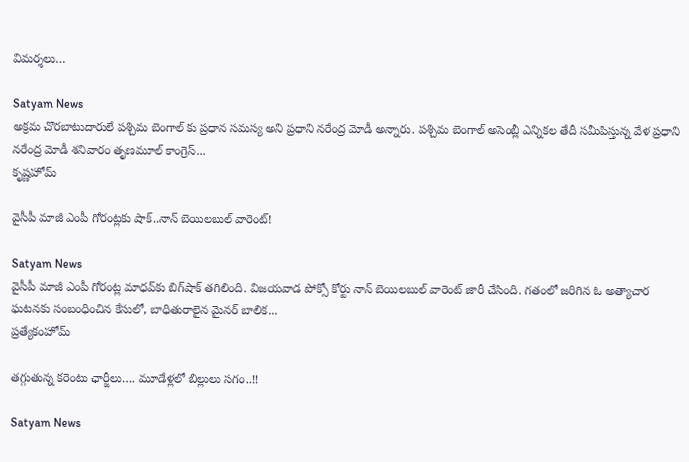విమర్శలు…

Satyam News
అక్రమ చొరబాటుదారులే పశ్చిమ బెంగాల్ కు ప్రధాన సమస్య అని ప్రధాని నరేంద్ర మోడీ అన్నారు. పశ్చిమ బెంగాల్ అసెంబ్లీ ఎన్నికల తేదీ సమీపిస్తున్న వేళ ప్రధాని నరేంద్ర మోడీ శనివారం తృణమూల్ కాంగ్రెస్...
కృష్ణహోమ్

వైసీపీ మాజీ ఎంపీ గోరంట్లకు షాక్..నాన్ బెయిలబుల్ వారెంట్‌!

Satyam News
వైసీపీ మాజీ ఎంపీ గోరంట్ల మాధవ్‌కు బిగ్‌షాక్ తగిలింది. విజయవాడ పోక్సో కోర్టు నాన్‌ బెయిలబుల్ వారెంట్ జారీ చేసింది. గతంలో జరిగిన ఓ అత్యాచార ఘటనకు సంబంధించిన కేసులో, బాధితురాలైన మైనర్ బాలిక...
ప్రత్యేకంహోమ్

తగ్గుతున్న కరెంటు ఛార్జీలు…. మూడేళ్లలో బిల్లులు సగం..!!

Satyam News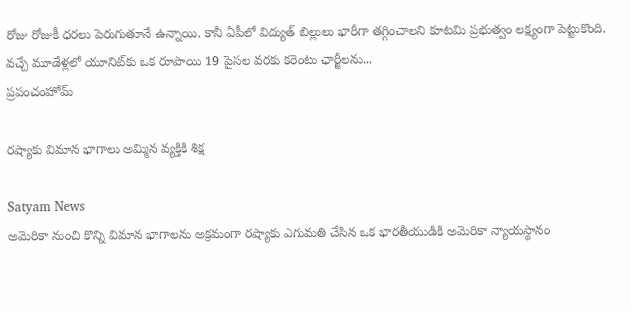రోజు రోజుకీ ధరలు పెరుగుతూనే ఉన్నాయి. కానీ ఏపీలో విద్యుత్‌ బిల్లులు భారీగా తగ్గించాలని కూటమి ప్రభుత్వం లక్ష్యంగా పెట్టుకొంది. వచ్చే మూడేళ్లలో యూనిట్‌కు ఒక రూపాయి 19 పైసల వరకు కరెంటు ఛార్జీలను...
ప్రపంచంహోమ్

రష్యాకు విమాన భాగాలు అమ్మిన వ్యక్తికి శిక్ష

Satyam News
అమెరికా నుంచి కొన్ని విమాన భాగాలను అక్రమంగా రష్యాకు ఎగుమతి చేసిన ఒక భారతీయుడికి అమెరికా న్యాయస్థానం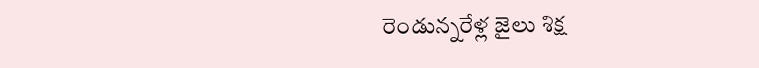రెండున్నరేళ్ల జైలు శిక్ష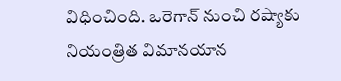విధించింది. ఒరెగాన్ నుంచి రష్యాకు నియంత్రిత విమానయాన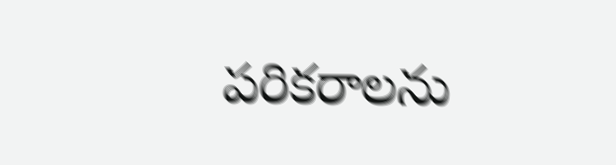పరికరాలను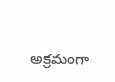అక్రమంగా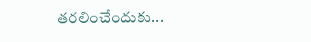తరలించేందుకు...